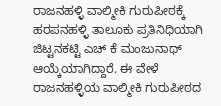ರಾಜನಹಳ್ಳಿ ವಾಲ್ಮೀಕಿ ಗುರುಪೀಠಕ್ಕೆ ಹರಪನಹಳ್ಳಿ ತಾಲೂಕು ಪ್ರತಿನಿಧಿಯಾಗಿ ಜಿಟ್ಟನಕಟ್ಟಿ ಎಚ್ ಕೆ ಮಂಜುನಾಥ್ ಆಯ್ಕೆಯಾಗಿದ್ದಾರೆ. ಈ ವೇಳೆ ರಾಜನಹಳ್ಳಿಯ ವಾಲ್ಮೀಕಿ ಗುರುಪೀಠದ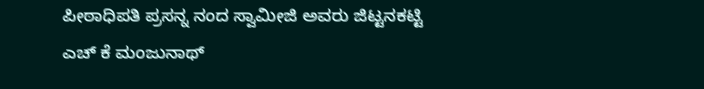ಪೀಠಾಧಿಪತಿ ಪ್ರಸನ್ನ ನಂದ ಸ್ವಾಮೀಜಿ ಅವರು ಜಿಟ್ಟನಕಟ್ಟಿ ಎಚ್ ಕೆ ಮಂಜುನಾಥ್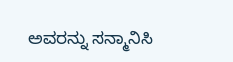ಅವರನ್ನು ಸನ್ಮಾನಿಸಿ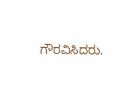ಗೌರವಿಸಿದರು.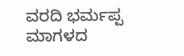ವರದಿ ಭರ್ಮಪ್ಪ ಮಾಗಳದ